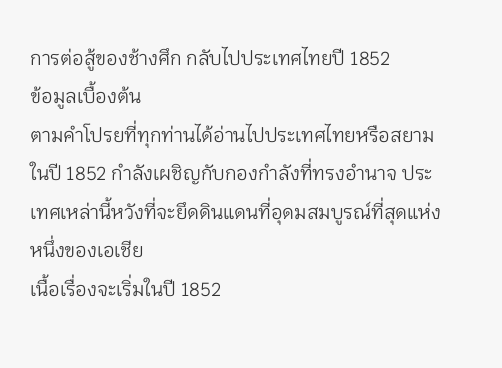การต่อสู้ของช้างศึก กลับไปประเทศไทยปี 1852
ข้อมูลเบื้องต้น
ตามคำโปรยที่ทุกท่านได้อ่านไปประเทศไทยหรือสยามในปี 1852 กำลังเผชิญกับกองกำลังที่ทรงอำนาจ ประเทศเหล่านี้หวังที่จะยึดดินแดนที่อุดมสมบูรณ์ที่สุดแห่งหนึ่งของเอเชีย
เนื้อเรื่องจะเริ่มในปี 1852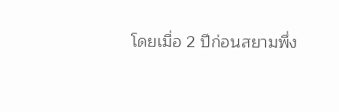โดยเมื่อ 2 ปีก่อนสยามพึ่ง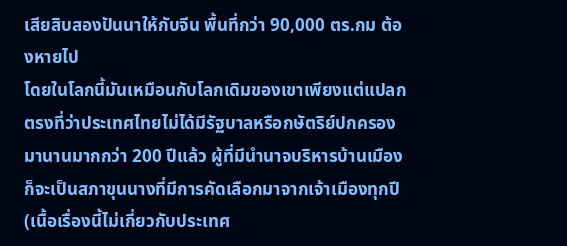เสียสิบสองปันนาให้กับจีน พื้นที่กว่า 90,000 ตร.กม ต้องหายไป
โดยในโลกนี้มันเหมือนกับโลกเดิมของเขาเพียงแต่แปลกตรงที่ว่าประเทศไทยไม่ได้มีรัฐบาลหรือกษัตริย์ปกครองมานานมากกว่า 200 ปีแล้ว ผู้ที่มีนำนาจบริหารบ้านเมืองก็จะเป็นสภาขุนนางที่มีการคัดเลือกมาจากเจ้าเมืองทุกปี
(เนื้อเรื่องนี้ไม่เกี่ยวกับประเทศ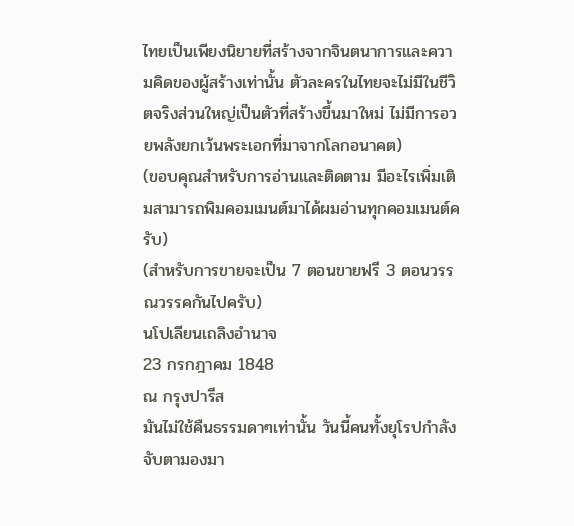ไทยเป็นเพียงนิยายที่สร้างจากจินตนาการและความคิดของผู้สร้างเท่านั้น ตัวละครในไทยจะไม่มีในชีวิตจริงส่วนใหญ่เป็นตัวที่สร้างขึ้นมาใหม่ ไม่มีการอวยพลังยกเว้นพระเอกที่มาจากโลกอนาคต)
(ขอบคุณสำหรับการอ่านและติดตาม มีอะไรเพิ่มเติมสามารถพิมคอมเมนต์มาได้ผมอ่านทุกคอมเมนต์ครับ)
(สำหรับการขายจะเป็น 7 ตอนขายฟรี 3 ตอนวรรณวรรคกันไปครับ)
นโปเลียนเถลิงอำนาจ
23 กรกฎาคม 1848
ณ กรุงปารีส
มันไม่ใช้คืนธรรมดาๆเท่านั้น วันนี้คนทั้งยุโรปกำลังจับตามองมา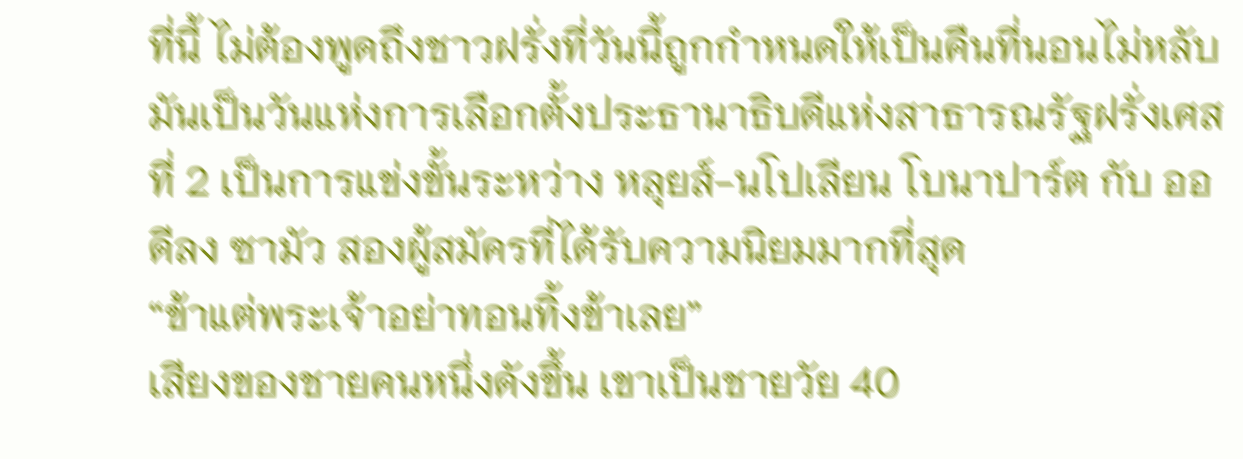ที่นี้ ไม่ต้องพูดถึงชาวฝรั่งที่วันนี้ถูกกำหนดให้เป็นคืนที่นอนไม่หลับ
มันเป็นวันแห่งการเลือกตั้งประธานาธิบดีแห่งสาธารณรัฐฝรั่งเศสที่ 2 เป็นการแข่งขั้นระหว่าง หลุยส์-นโปเลียน โบนาปาร์ต กับ ออดีลง ซามัว สองผู้สมัครที่ได้รับความนิยมมากที่สุด
“ข้าแต่พระเจ้าอย่าทอนทิ้งข้าเลย”
เสียงของชายคนหนึ่งดังขึ้น เขาเป็นชายวัย 40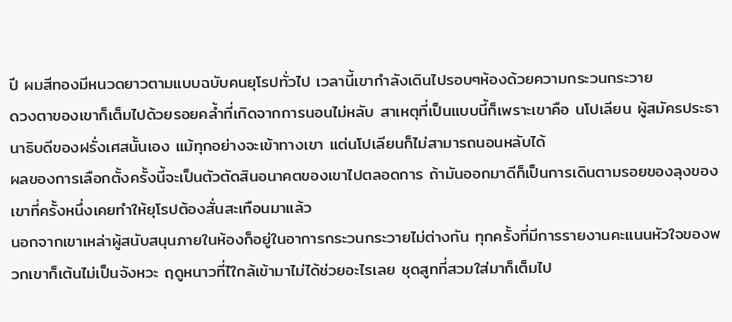ปี ผมสีทองมีหนวดยาวตามแบบฉบับคนยุโรปทั่วไป เวลานี้เขากำลังเดินไปรอบๆห้องด้วยความกระวนกระวาย
ดวงตาของเขาก็เต็มไปด้วยรอยคล้ำที่เกิดจากการนอนไม่หลับ สาเหตุที่เป็นแบบนี้ก็เพราะเขาคือ นโปเลียน ผู้สมัครประธานาธิบดีของฝรั่งเศสนั้นเอง แม้ทุกอย่างจะเข้าทางเขา แต่นโปเลียนก็ไม่สามารถนอนหลับได้
ผลของการเลือกตั้งครั้งนี้จะเป็นตัวตัดสินอนาคตของเขาไปตลอดการ ถ้ามันออกมาดีก็เป็นการเดินตามรอยของลุงของเขาที่ครั้งหนึ่งเคยทำให้ยุโรปต้องสั่นสะเทือนมาแล้ว
นอกจากเขาเหล่าผู้สนับสนุนภายในห้องก็อยู่ในอาการกระวนกระวายไม่ต่างกัน ทุกครั้งที่มีการรายงานคะแนนหัวใจของพวกเขาก็เต้นไม่เป็นจังหวะ ฤดูหนาวที่ไใกล้เข้ามาไม่ได้ช่วยอะไรเลย ชุดสูทที่สวมใส่มาก็เต็มไป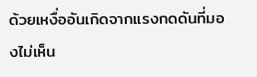ด้วยเหงื่ออันเกิดจากแรงกดดันที่มองไม่เห็น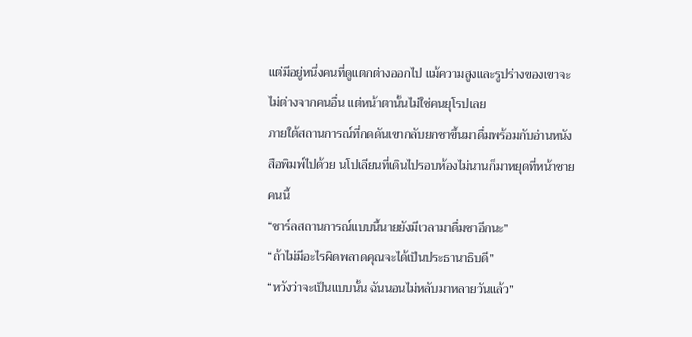แต่มีอยู่หนึ่งคนที่ดูแตกต่างออกไป แม้ความสูงและรูปร่างของเขาจะไม่ต่างจากคนอื่น แต่หน้าตานั้นไม่ใช่คนยุโรปเลย
ภายใต้สถานการณ์ที่กดดันเขากลับยกชาขึ้นมาดื่มพร้อมกับอ่านหนังสือพิมพ์ไปด้วย นโปเลียนที่เดินไปรอบห้องไม่นานก็มาหยุดที่หน้าชายคนนี้
“ชาร์ลสถานการณ์แบบนี้นายยังมีเวลามาดื่มชาอีกนะ”
“ถ้าไม่มีอะไรผิดพลาดคุณจะได้เป็นประธานาธิบดี”
“หวังว่าจะเป็นแบบนั้น ฉันนอนไม่หลับมาหลายวันแล้ว”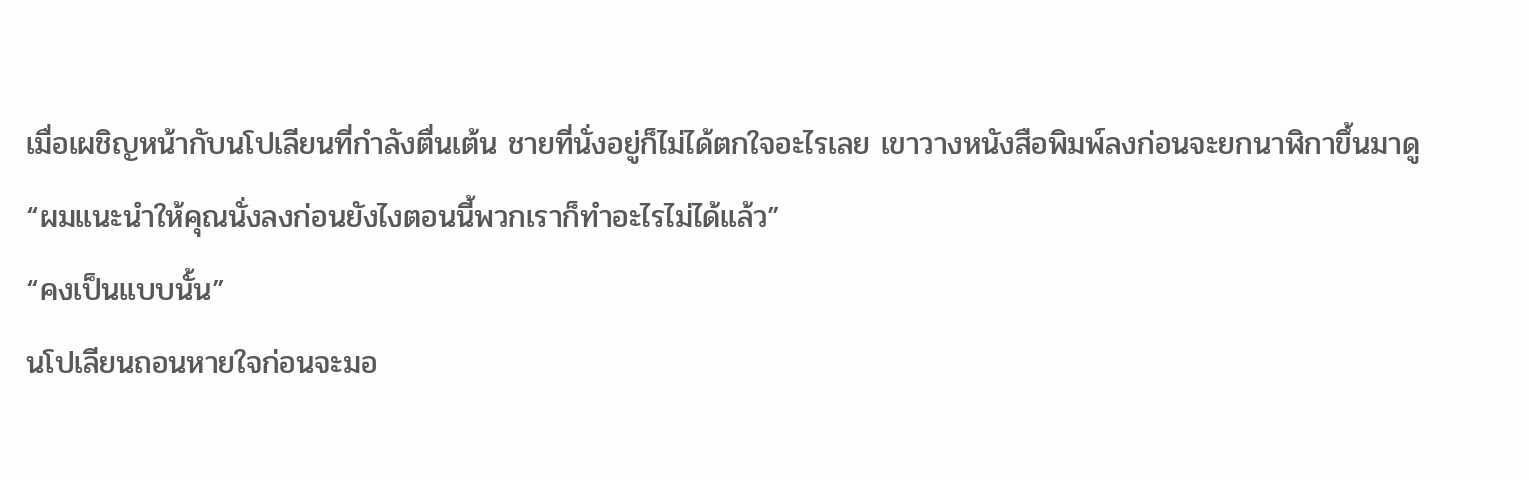เมื่อเผชิญหน้ากับนโปเลียนที่กำลังตื่นเต้น ชายที่นั่งอยู่ก็ไม่ได้ตกใจอะไรเลย เขาวางหนังสือพิมพ์ลงก่อนจะยกนาฬิกาขึ้นมาดู
“ผมแนะนำให้คุณนั่งลงก่อนยังไงตอนนี้พวกเราก็ทำอะไรไม่ได้แล้ว”
“คงเป็นแบบนั้น”
นโปเลียนถอนหายใจก่อนจะมอ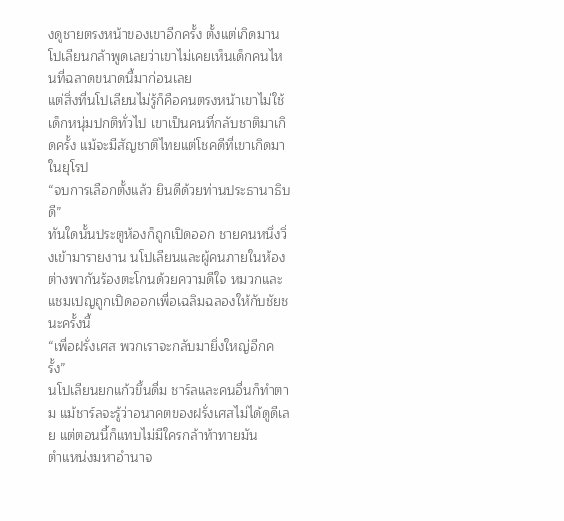งดูชายตรงหน้าของเขาอีกครั้ง ตั้งแต่เกิดมานโปเลียนกล้าพูดเลยว่าเขาไม่เคยเห็นเด็กคนไหนที่ฉลาดขนาดนี้มาก่อนเลย
แต่สิ่งที่นโปเลียนไม่รู้ก็คือคนตรงหน้าเขาไม่ใช้เด็กหนุ่มปกติทั่วไป เขาเป็นคนที่กลับชาติมาเกิดครั้ง แม้จะมีสัญชาติไทยแต่โชคดีที่เขาเกิดมาในยุโรป
“จบการเลือกตั้งแล้ว ยินดีด้วยท่านประธานาธิบดี”
ทันใดนั้นประตูห้องก็ถูกเปิดออก ชายคนหนึ่งวิ่งเข้ามารายงาน นโปเลียนและผู้คนภายในห้องต่างพากันร้องตะโกนด้วยความดีใจ หมวกและแชมเปญถูกเปิดออกเพื่อเฉลิมฉลองให้กับชัยชนะครั้งนี้
“เพื่อฝรั่งเศส พวกเราจะกลับมายิ่งใหญ่อีกครั้ง”
นโปเลียนยกแก้วขึ้นดื่ม ชาร์ลและคนอื่นก็ทำตาม แม้ชาร์ลจะรู้ว่าอนาคตของฝรั่งเศสไม่ได้ดูดีเลย แต่ตอนนี้ก็แทบไม่มีใครกล้าท้าทายมัน
ตำแหน่งมหาอำนาจ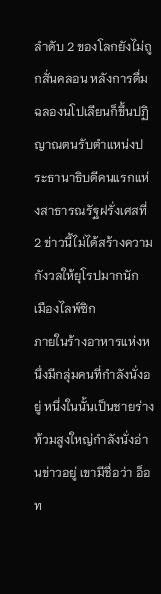ลำดับ 2 ของโลกยังไม่ถูกสั่นคลอน หลังการดื่มฉลองนโปเลียนก็ขึ้นปฏิญาณตนรับตำแหน่งประธานาธิบดีคนแรกแห่งสาธารณรัฐฝรั่งเศสที่ 2 ข่าวนี้ไม่ได้สร้างความกังวลให้ยุโรปมากนัก
เมืองไลพ์ซิก
ภายในร้างอาหารแห่งหนึ่งมีกลุ่มคนที่กำลังนั่งอยู่ หนึ่งในนั้นเป็นชายร่างท้วมสูงใหญ่กำลังนั่งอ่านข่าวอยู่ เขามีชื่อว่า อ็อท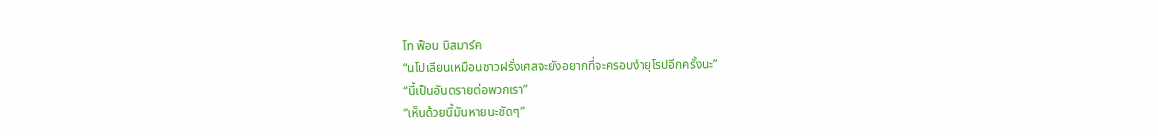โท ฟ็อน บิสมาร์ค
“นโปเลียนเหมือนชาวฝรั่งเศสจะยังอยากที่จะครอบงำยุโรปอีกครั้งนะ”
“นี้เป็นอันตรายต่อพวกเรา”
“เห็นด้วยนี้มันหายนะชัดๆ”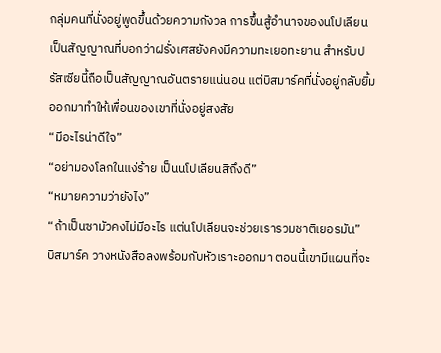กลุ่มคนที่นั่งอยู่พูดขึ้นด้วยความกังวล การขึ้นสู้อำนาจของนโปเลียนเป็นสัญญาณที่บอกว่าฝรั่งเศสยังคงมีความทะเยอทะยาน สำหรับปรัสเซียนี้ถือเป็นสัญญาณอันตรายแน่นอน แต่บิสมาร์คที่นั่งอยู่กลับยิ้มออกมาทำให้เพื่อนของเขาที่นั่งอยู่สงสัย
“มีอะไรน่าดีใจ”
“อย่ามองโลกในแง่ร้าย เป็นนโปเลียนสิถึงดี”
“หมายความว่ายังไง”
“ถ้าเป็นซามัวคงไม่มีอะไร แต่นโปเลียนจะช่วยเรารวมชาติเยอรมัน”
บิสมาร์ค วางหนังสือลงพร้อมกับหัวเราะออกมา ตอนนี้เขามีแผนที่จะ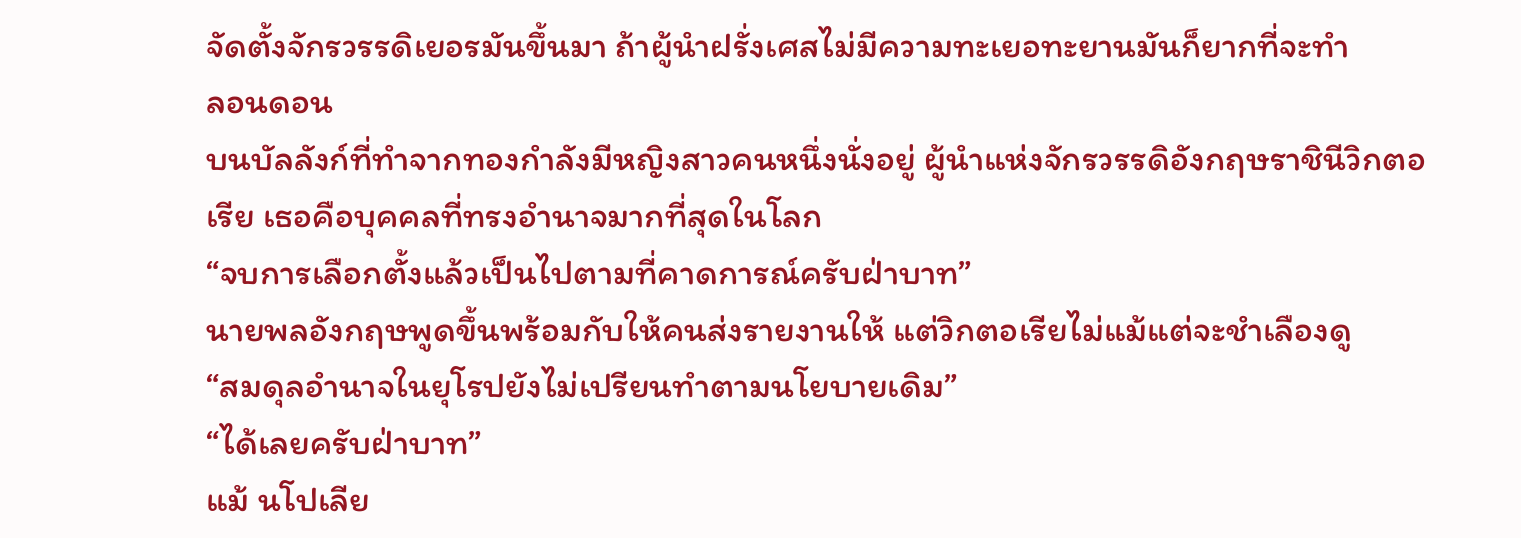จัดตั้งจักรวรรดิเยอรมันขึ้นมา ถ้าผู้นำฝรั่งเศสไม่มีความทะเยอทะยานมันก็ยากที่จะทำ
ลอนดอน
บนบัลลังก์ที่ทำจากทองกำลังมีหญิงสาวคนหนึ่งนั่งอยู่ ผู้นำแห่งจักรวรรดิอังกฤษราชินีวิกตอเรีย เธอคือบุคคลที่ทรงอำนาจมากที่สุดในโลก
“จบการเลือกตั้งแล้วเป็นไปตามที่คาดการณ์ครับฝ่าบาท”
นายพลอังกฤษพูดขึ้นพร้อมกับให้คนส่งรายงานให้ แต่วิกตอเรียไม่แม้แต่จะชำเลืองดู
“สมดุลอำนาจในยุโรปยังไม่เปรียนทำตามนโยบายเดิม”
“ได้เลยครับฝ่าบาท”
แม้ นโปเลีย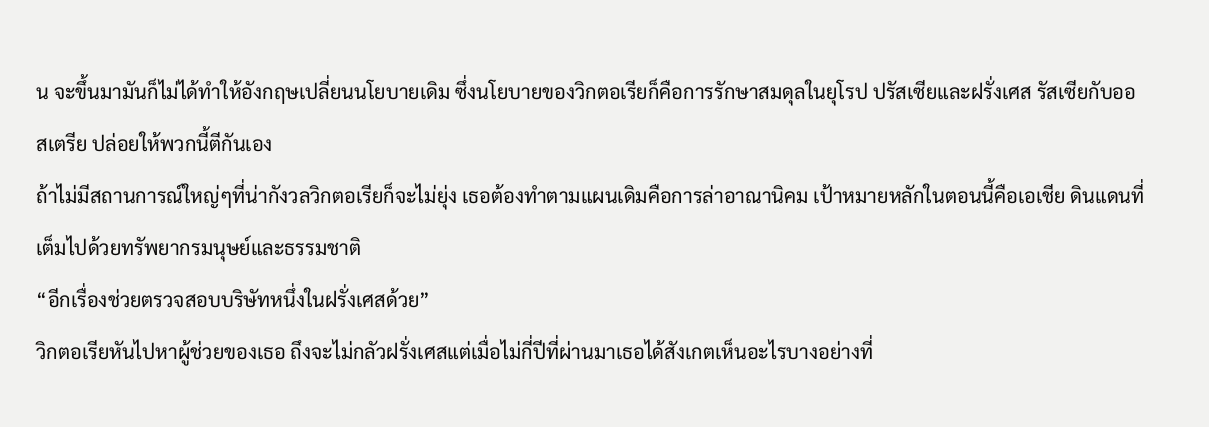น จะขึ้นมามันก็ไม่ได้ทำให้อังกฤษเปลี่ยนนโยบายเดิม ซึ่งนโยบายของวิกตอเรียก็คือการรักษาสมดุลในยุโรป ปรัสเซียและฝรั่งเศส รัสเซียกับออสเตรีย ปล่อยให้พวกนี้ตีกันเอง
ถ้าไม่มีสถานการณ์ใหญ่ๆที่น่ากังวลวิกตอเรียก็จะไม่ยุ่ง เธอต้องทำตามแผนเดิมคือการล่าอาณานิคม เป้าหมายหลักในตอนนี้คือเอเชีย ดินแดนที่เต็มไปด้วยทรัพยากรมนุษย์และธรรมชาติ
“อีกเรื่องช่วยตรวจสอบบริษัทหนึ่งในฝรั่งเศสด้วย”
วิกตอเรียหันไปหาผู้ช่วยของเธอ ถึงจะไม่กลัวฝรั่งเศสแต่เมื่อไม่กี่ปีที่ผ่านมาเธอได้สังเกตเห็นอะไรบางอย่างที่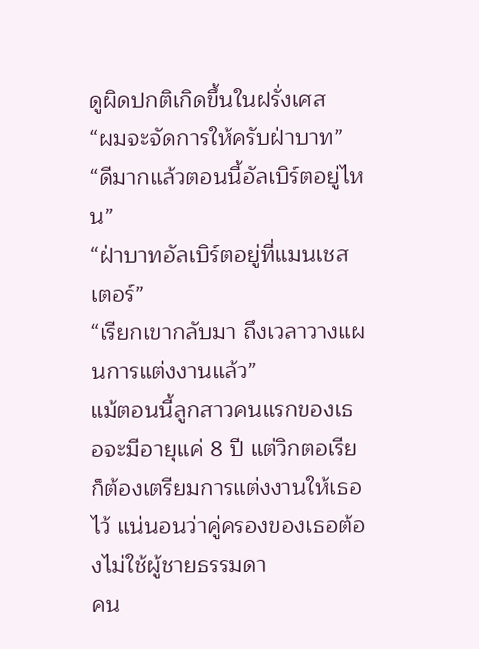ดูผิดปกติเกิดขึ้นในฝรั่งเศส
“ผมจะจัดการให้ครับฝ่าบาท”
“ดีมากแล้วตอนนี้อัลเบิร์ตอยู่ไหน”
“ฝ่าบาทอัลเบิร์ตอยู่ที่แมนเชสเตอร์”
“เรียกเขากลับมา ถึงเวลาวางแผนการแต่งงานแล้ว”
แม้ตอนนี้ลูกสาวคนแรกของเธอจะมีอายุแค่ 8 ปี แต่วิกตอเรียก็ต้องเตรียมการแต่งงานให้เธอไว้ แน่นอนว่าคู่ครองของเธอต้องไม่ใช้ผู้ชายธรรมดา
คน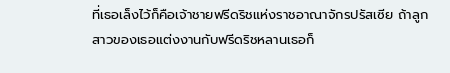ที่เธอเล็งไว้ก็คือเจ้าชายฟรีดริชแห่งราชอาณาจักรปรัสเซีย ถ้าลูกสาวของเธอแต่งงานกับฟรีดริชหลานเธอก็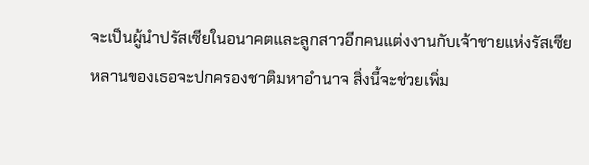จะเป็นผู้นำปรัสเซียในอนาคตและลูกสาวอีกคนแต่งงานกับเจ้าชายแห่งรัสเซีย
หลานของเธอจะปกครองชาติมหาอำนาจ สิ่งนี้จะช่วยเพิ่ม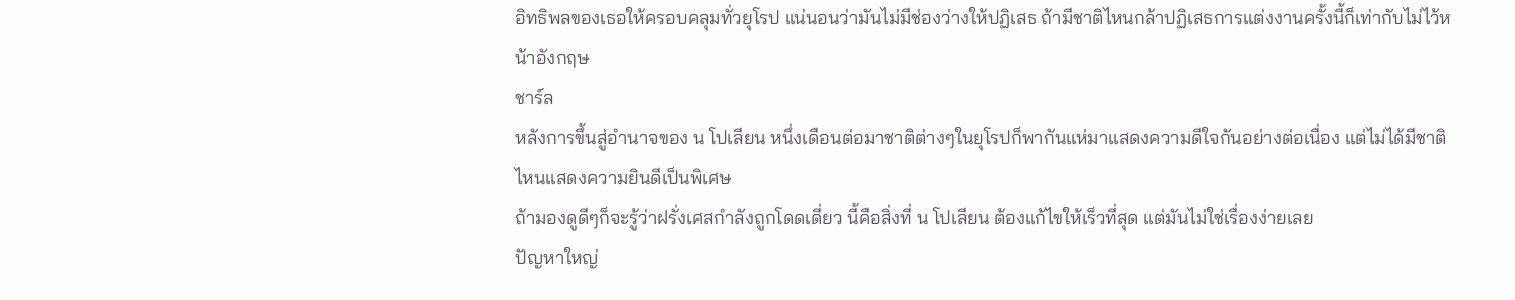อิทธิพลของเธอให้ครอบคลุมทั่วยุโรป แน่นอนว่ามันไม่มีช่องว่างให้ปฏิเสธ ถ้ามีชาติไหนกล้าปฏิเสธการแต่งงานครั้งนี้ก็เท่ากับไม่ไว้หน้าอังกฤษ
ชาร์ล
หลังการขึ้นสู่อำนาจของ น โปเลียน หนึ่งเดือนต่อมาชาติต่างๆในยุโรปก็พากันแห่มาแสดงความดีใจกันอย่างต่อเนื่อง แต่ไม่ได้มีชาติไหนแสดงความยินดีเป็นพิเศษ
ถ้ามองดูดีๆก็จะรู้ว่าฝรั่งเศสกำลังถูกโดดเดี่ยว นี้คือสิ่งที่ น โปเลียน ต้องแก้ไขให้เร็วที่สุด แต่มันไม่ใช่เรื่องง่ายเลย
ปัญหาใหญ่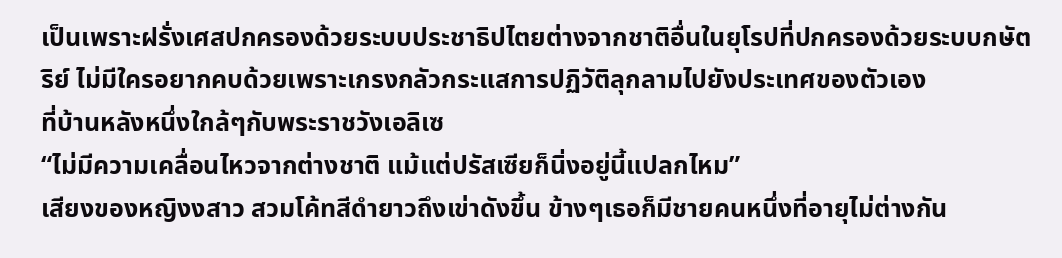เป็นเพราะฝรั่งเศสปกครองด้วยระบบประชาธิปไตยต่างจากชาติอื่นในยุโรปที่ปกครองด้วยระบบกษัตริย์ ไม่มีใครอยากคบด้วยเพราะเกรงกลัวกระแสการปฏิวัติลุกลามไปยังประเทศของตัวเอง
ที่บ้านหลังหนึ่งใกล้ๆกับพระราชวังเอลิเซ
“ไม่มีความเคลื่อนไหวจากต่างชาติ แม้แต่ปรัสเซียก็นิ่งอยู่นี้แปลกไหม”
เสียงของหญิงงสาว สวมโค้ทสีดำยาวถึงเข่าดังขึ้น ข้างๆเธอก็มีชายคนหนึ่งที่อายุไม่ต่างกัน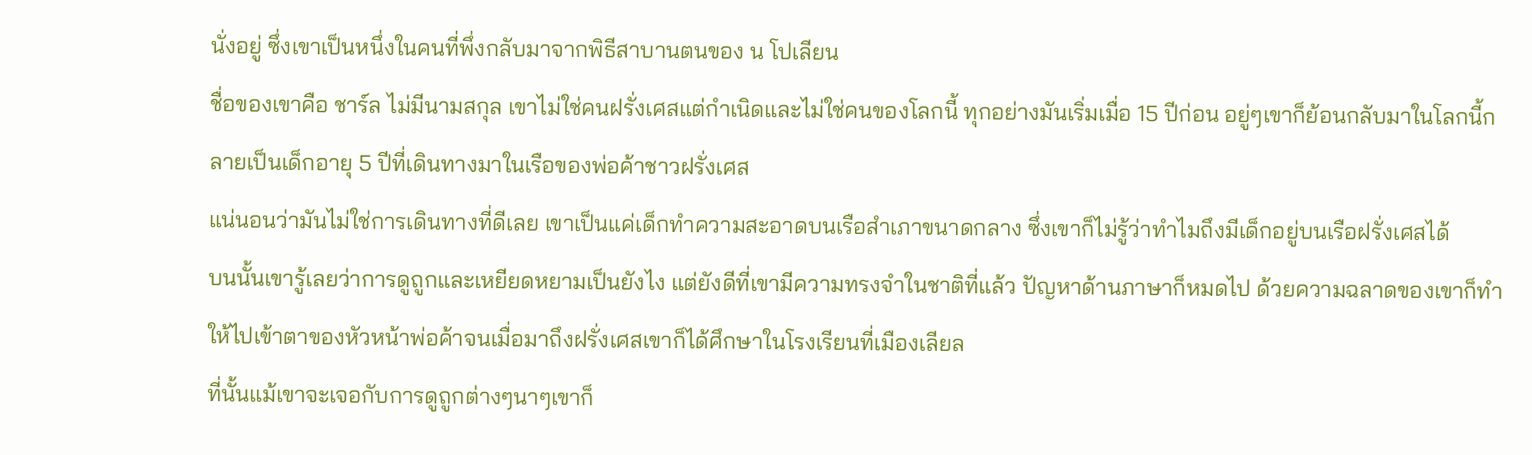นั่งอยู่ ซึ่งเขาเป็นหนึ่งในคนที่พึ่งกลับมาจากพิธีสาบานตนของ น โปเลียน
ชื่อของเขาคือ ชาร์ล ไม่มีนามสกุล เขาไม่ใช่คนฝรั่งเศสแต่กำเนิดและไม่ใช่คนของโลกนี้ ทุกอย่างมันเริ่มเมื่อ 15 ปีก่อน อยู่ๆเขาก็ย้อนกลับมาในโลกนี้กลายเป็นเด็กอายุ 5 ปีที่เดินทางมาในเรือของพ่อค้าชาวฝรั่งเศส
แน่นอนว่ามันไม่ใช่การเดินทางที่ดีเลย เขาเป็นแค่เด็กทำความสะอาดบนเรือสําเภาขนาดกลาง ซึ่งเขาก็ไม่รู้ว่าทำไมถึงมีเด็กอยู่บนเรือฝรั่งเศสได้
บนนั้นเขารู้เลยว่าการดูถูกและเหยียดหยามเป็นยังไง แต่ยังดีที่เขามีความทรงจำในชาติที่แล้ว ปัญหาด้านภาษาก็หมดไป ด้วยความฉลาดของเขาก็ทำให้ไปเข้าตาของหัวหน้าพ่อค้าจนเมื่อมาถึงฝรั่งเศสเขาก็ได้ศึกษาในโรงเรียนที่เมืองเลียล
ที่นั้นแม้เขาจะเจอกับการดูถูกต่างๆนาๆเขาก็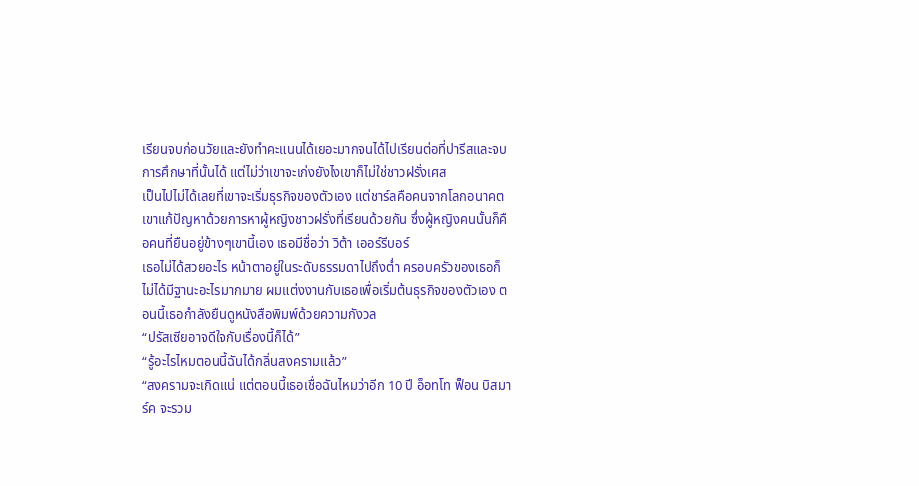เรียนจบก่อนวัยและยังทำคะแนนได้เยอะมากจนได้ไปเรียนต่อที่ปารีสและจบการศึกษาที่นั้นได้ แต่ไม่ว่าเขาจะเก่งยังไงเขาก็ไม่ใช่ชาวฝรั่งเศส
เป็นไปไม่ได้เลยที่เขาจะเริ่มธุรกิจของตัวเอง แต่ชาร์ลคือคนจากโลกอนาคต เขาแก้ปัญหาด้วยการหาผู้หญิงชาวฝรั่งที่เรียนด้วยกัน ซึ่งผู้หญิงคนนั้นก็คือคนที่ยืนอยู่ข้างๆเขานี้เอง เธอมีชื่อว่า วิต้า เออร์รีบอร์
เธอไม่ได้สวยอะไร หน้าตาอยู่ในระดับธรรมดาไปถึงต่ำ ครอบครัวของเธอก็ไม่ได้มีฐานะอะไรมากมาย ผมแต่งงานกับเธอเพื่อเริ่มต้นธุรกิจของตัวเอง ตอนนี้เธอกำลังยืนดูหนังสือพิมพ์ด้วยความกังวล
“ปรัสเซียอาจดีใจกับเรื่องนี้ก็ได้”
“รู้อะไรไหมตอนนี้ฉันได้กลิ่นสงครามแล้ว”
“สงครามจะเกิดแน่ แต่ตอนนี้เธอเชื่อฉันไหมว่าอีก 10 ปี อ็อทโท ฟ็อน บิสมาร์ค จะรวม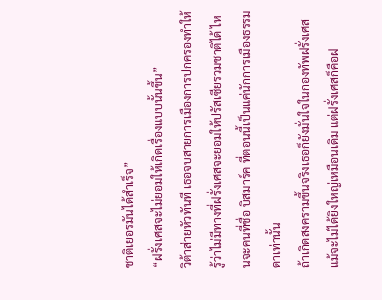ชาติเยอรมันได้สำเร็จ”
“ฝรั่งเศสจะไม่ยอมให้เกิดเรื่องแบบนั้นขึ้น”
วิต้าส่ายหัวทันที เธอจบสายการเมืองการปกครองทำให้รู้ว่าไม่มีทางที่ฝรั่งเศสจะยอมให้ปรัสเซียรวมชาติได้ ไหนจะคนที่ชื่อ บิสมาร์ค ที่ตอนนี้เป็นแค่นักการเมืองธรรมดาเท่านั้น
ถ้าเกิดสงครามขึ้นจริงเธอก็ยังมั่นใจในกองทัพฝรั่งเศส แม้จะไม่ได้ยิงใหญ่เหมือนเดิม แต่ฝรั่งเศสก็คือฝ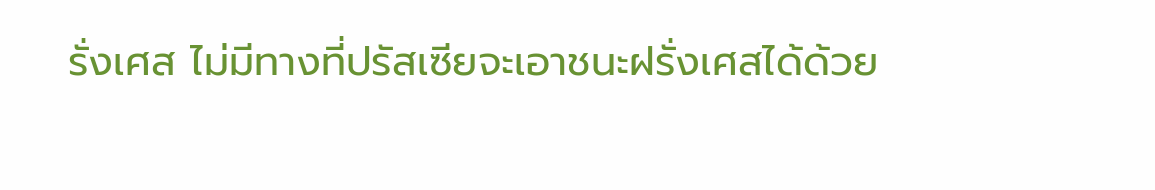รั่งเศส ไม่มีทางที่ปรัสเซียจะเอาชนะฝรั่งเศสได้ด้วย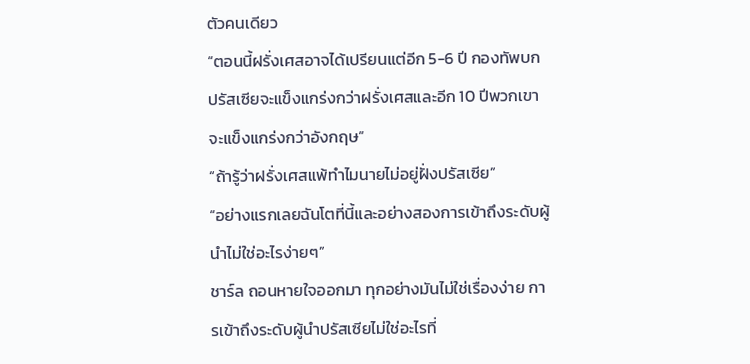ตัวคนเดียว
“ตอนนี้ฝรั่งเศสอาจได้เปรียนแต่อีก 5-6 ปี กองทัพบกปรัสเซียจะแข็งแกร่งกว่าฝรั่งเศสและอีก 10 ปีพวกเขาจะแข็งแกร่งกว่าอังกฤษ”
“ถ้ารู้ว่าฝรั่งเศสแพ้ทำไมนายไม่อยู่ฝั่งปรัสเซีย”
“อย่างแรกเลยฉันโตที่นี้และอย่างสองการเข้าถึงระดับผู้นำไม่ใช่อะไรง่ายๆ”
ชาร์ล ถอนหายใจออกมา ทุกอย่างมันไม่ใช่เรื่องง่าย การเข้าถึงระดับผู้นำปรัสเซียไม่ใช่อะไรที่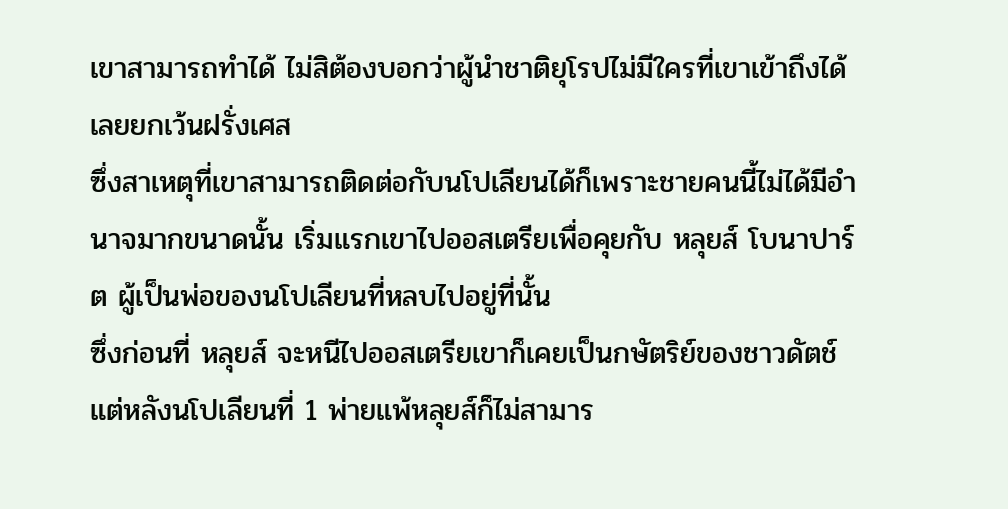เขาสามารถทำได้ ไม่สิต้องบอกว่าผู้นำชาติยุโรปไม่มีใครที่เขาเข้าถึงได้เลยยกเว้นฝรั่งเศส
ซึ่งสาเหตุที่เขาสามารถติดต่อกับนโปเลียนได้ก็เพราะชายคนนี้ไม่ได้มีอำนาจมากขนาดนั้น เริ่มแรกเขาไปออสเตรียเพื่อคุยกับ หลุยส์ โบนาปาร์ต ผู้เป็นพ่อของนโปเลียนที่หลบไปอยู่ที่นั้น
ซึ่งก่อนที่ หลุยส์ จะหนีไปออสเตรียเขาก็เคยเป็นกษัตริย์ของชาวดัตช์ แต่หลังนโปเลียนที่ 1 พ่ายแพ้หลุยส์ก็ไม่สามาร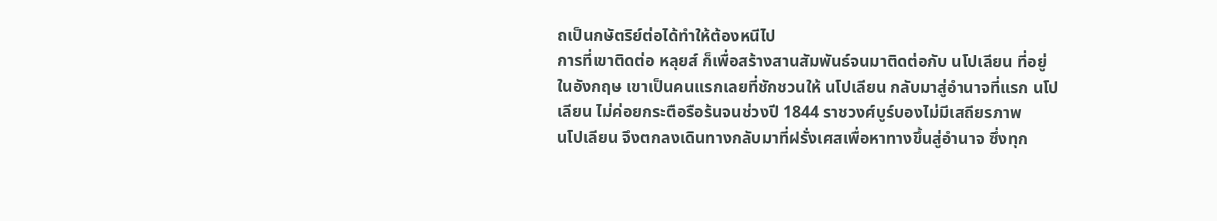ถเป็นกษัตริย์ต่อได้ทำให้ต้องหนีไป
การที่เขาติดต่อ หลุยส์ ก็เพื่อสร้างสานสัมพันธ์จนมาติดต่อกับ นโปเลียน ที่อยู่ในอังกฤษ เขาเป็นคนแรกเลยที่ชักชวนให้ นโปเลียน กลับมาสู่อำนาจที่แรก นโปเลียน ไม่ค่อยกระตือรือร้นจนช่วงปี 1844 ราชวงศ์บูร์บองไม่มีเสถียรภาพ
นโปเลียน จึงตกลงเดินทางกลับมาที่ฝรั่งเศสเพื่อหาทางขึ้นสู่อำนาจ ซึ่งทุก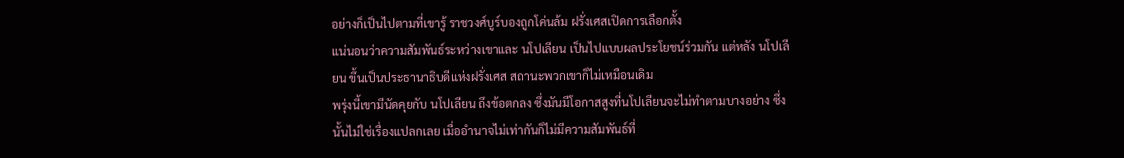อย่างก็เป็นไปตามที่เขารู้ ราชวงศ์บูร์บองถูกโค่นล้ม ฝรั่งเศสเปิดการเลือกตั้ง
แน่นอนว่าความสัมพันธ์ระหว่างเขาและ นโปเลียน เป็นไปแบบผลประโยชน์ร่วมกัน แต่หลัง นโปเลียน ขึ้นเป็นประธานาธิบดีแห่งฝรั่งเศส สถานะพวกเขาก็ไม่เหมือนเดิม
พรุ่งนี้เขามีนัดคุยกับ นโปเลียน ถึงข้อตกลง ซึ่งมันมีโอกาสสูงที่นโปเลียนจะไม่ทำตามบางอย่าง ซึ่งนั้นไม่ใช่เรื่องแปลกเลย เมื่ออำนาจไม่เท่ากันก็ไม่มีความสัมพันธ์ที่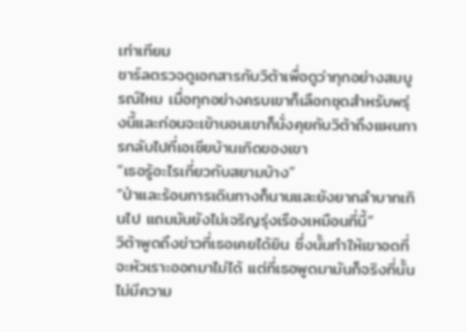เท่าเทียม
ชาร์ลตรวจดูเอกสารกับวิต้าเพื่อดูว่าทุกอย่างสมบูรณ์ไหม เมื่อทุกอย่างครบเขาก็เลือกชุดสำหรับพรุ่งนี้และก่อนจะเข้านอนเขาก็นั่งคุยกับวิต้าถึงแผนการกลับไปที่เอเชียบ้านเกิดของเขา
“เธอรู้อะไรเกี่ยวกับสยามบ้าง”
“ป่าและร้อนการเดินทางก็นานและยังยากลำบากเกินไป แถมมันยังไม่เจริญรุ่งเรืองเหมือนที่นี้”
วิต้าพูดถึงข่าวที่เธอเคยได้ยิน ซึ่งนั้นทำให้เขาอดที่จะหัวเราะออกมาไม่ได้ แต่ที่เธอพูดมามันก็จริงที่นั้นไม่มีความ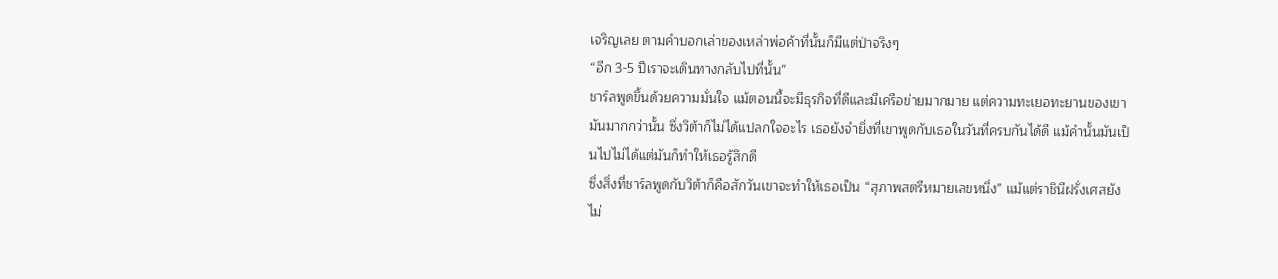เจริญเลย ตามคำบอกเล่าของเหล่าพ่อค้าที่นั้นก็มีแต่ป่าจริงๆ
“อีก 3-5 ปีเราจะเดินทางกลับไปที่นั้น”
ชาร์ลพูดขึ้นด้วยความมั่นใจ แม้ตอนนี้จะมีธุรกิจที่ดีและมีเครือข่ายมากมาย แต่ความทะเยอทะยานของเขามันมากกว่านั้น ซึ่งวิต้าก็ไม่ได้แปลกใจอะไร เธอยังจำยิ่งที่เขาพูดกับเธอในวันที่ครบกันได้ดี แม้คำนั้นมันเป็นไปไม่ได้แต่มันก็ทำให้เธอรู้สึกดี
ซึ่งสิ่งที่ชาร์ลพูดกับวิต้าก็คือสักวันเขาจะทำให้เธอเป็น “สุภาพสตรีหมายเลขหนึ่ง” แม้แต่ราชินีฝรั่งเศสยังไม่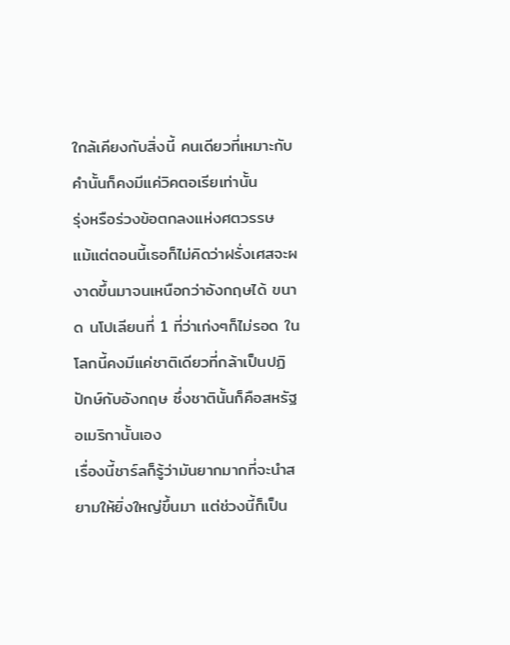ใกล้เคียงกับสิ่งนี้ คนเดียวที่เหมาะกับคำนั้นก็คงมีแค่วิคตอเรียเท่านั้น
รุ่งหรือร่วงข้อตกลงแห่งศตวรรษ
แม้แต่ตอนนี้เธอก็ไม่คิดว่าฝรั่งเศสจะผงาดขึ้นมาจนเหนือกว่าอังกฤษได้ ขนาด นโปเลียนที่ 1 ที่ว่าเก่งๆก็ไม่รอด ในโลกนี้คงมีแค่ชาติเดียวที่กล้าเป็นปฏิปักษ์กับอังกฤษ ซึ่งชาตินั้นก็คือสหรัฐอเมริกานั้นเอง
เรื่องนี้ชาร์ลก็รู้ว่ามันยากมากที่จะนำสยามให้ยิ่งใหญ่ขึ้นมา แต่ช่วงนี้ก็เป็น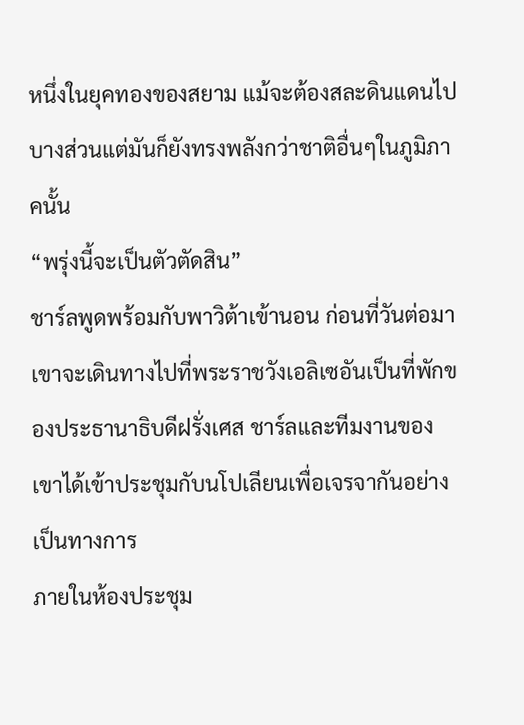หนึ่งในยุคทองของสยาม แม้จะต้องสละดินแดนไปบางส่วนแต่มันก็ยังทรงพลังกว่าชาติอื่นๆในภูมิภาคนั้น
“พรุ่งนี้จะเป็นตัวตัดสิน”
ชาร์ลพูดพร้อมกับพาวิต้าเข้านอน ก่อนที่วันต่อมาเขาจะเดินทางไปที่พระราชวังเอลิเซอันเป็นที่พักของประธานาธิบดีฝรั่งเศส ชาร์ลและทีมงานของเขาได้เข้าประชุมกับนโปเลียนเพื่อเจรจากันอย่างเป็นทางการ
ภายในห้องประชุม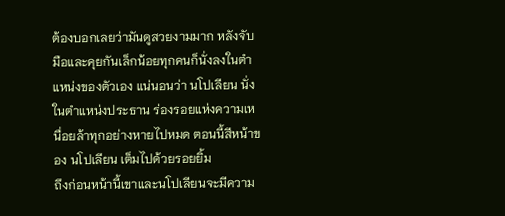ต้องบอกเลยว่ามันดูสวยงามมาก หลังจับมือและคุยกันเล็กน้อยทุกคนก็นั่งลงในตำแหน่งของตัวเอง แน่นอนว่า นโปเลียน นั่งในตำแหน่งประธาน ร่องรอยแห่งความเหนื่อยล้าทุกอย่างหายไปหมด ตอนนี้สีหน้าของ นโปเลียน เต็มไปด้วยรอยยิ้ม
ถึงก่อนหน้านี้เขาและนโปเลียนจะมีความ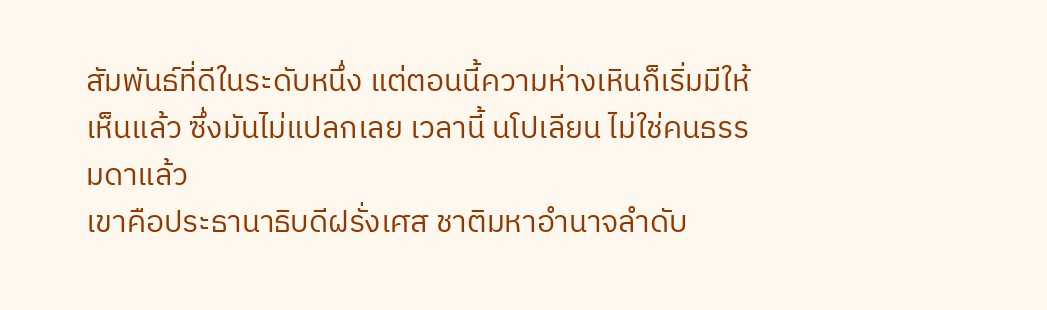สัมพันธ์ที่ดีในระดับหนึ่ง แต่ตอนนี้ความห่างเหินก็เริ่มมีให้เห็นแล้ว ซึ่งมันไม่แปลกเลย เวลานี้ นโปเลียน ไม่ใช่คนธรรมดาแล้ว
เขาคือประธานาธิบดีฝรั่งเศส ชาติมหาอำนาจลำดับ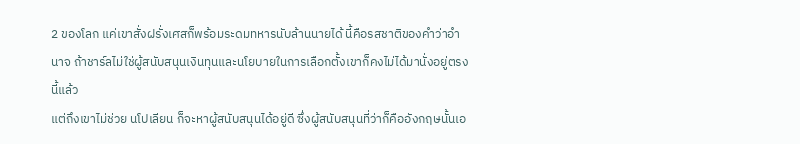2 ของโลก แค่เขาสั่งฝรั่งเศสก็พร้อมระดมทหารนับล้านนายได้ นี้คือรสชาติของคำว่าอำนาจ ถ้าชาร์ลไม่ใช่ผู้สนับสนุนเงินทุนและนโยบายในการเลือกตั้งเขาก็คงไม่ได้มานั่งอยู่ตรงนี้แล้ว
แต่ถึงเขาไม่ช่วย นโปเลียน ก็จะหาผู้สนับสนุนได้อยู่ดี ซึ่งผู้สนับสนุนที่ว่าก็คืออังกฤษนั้นเอ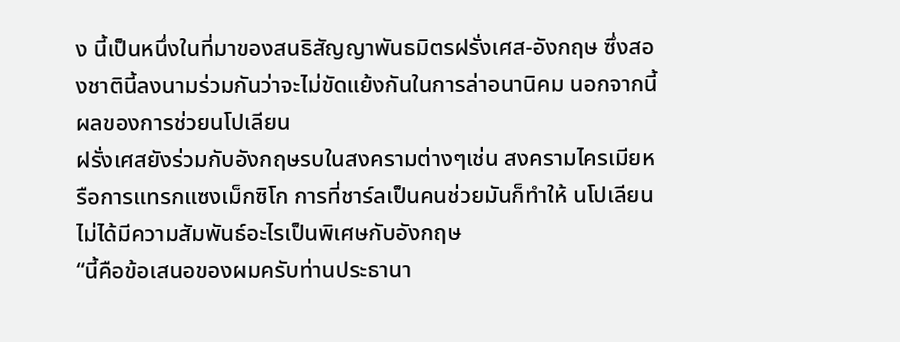ง นี้เป็นหนึ่งในที่มาของสนธิสัญญาพันธมิตรฝรั่งเศส-อังกฤษ ซึ่งสองชาตินี้ลงนามร่วมกันว่าจะไม่ขัดแย้งกันในการล่าอนานิคม นอกจากนี้ผลของการช่วยนโปเลียน
ฝรั่งเศสยังร่วมกับอังกฤษรบในสงครามต่างๆเช่น สงครามไครเมียหรือการแทรกแซงเม็กซิโก การที่ชาร์ลเป็นคนช่วยมันก็ทำให้ นโปเลียน ไม่ได้มีความสัมพันธ์อะไรเป็นพิเศษกับอังกฤษ
“นี้คือข้อเสนอของผมครับท่านประธานา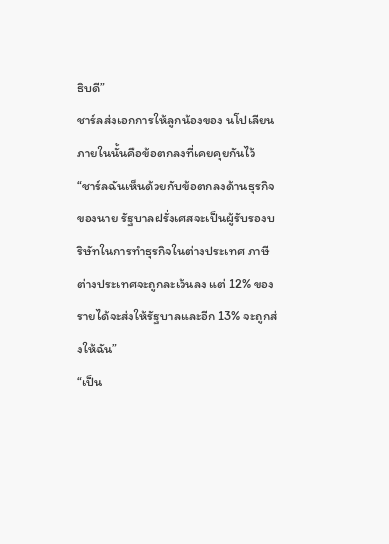ธิบดี”
ชาร์ลส่งเอกการให้ลูกน้องของ นโปเลียน ภายในนั้นคือข้อตกลงที่เคยคุยกันไว้
“ชาร์ลฉันเห็นด้วยกับข้อตกลงด้านธุรกิจของนาย รัฐบาลฝรั่งเศสจะเป็นผู้รับรองบริษัทในการทำธุรกิจในต่างประเทศ ภาษีต่างประเทศจะถูกละเว้นลง แต่ 12% ของรายได้จะส่งให้รัฐบาลและอีก 13% จะถูกส่งให้ฉัน”
“เป็น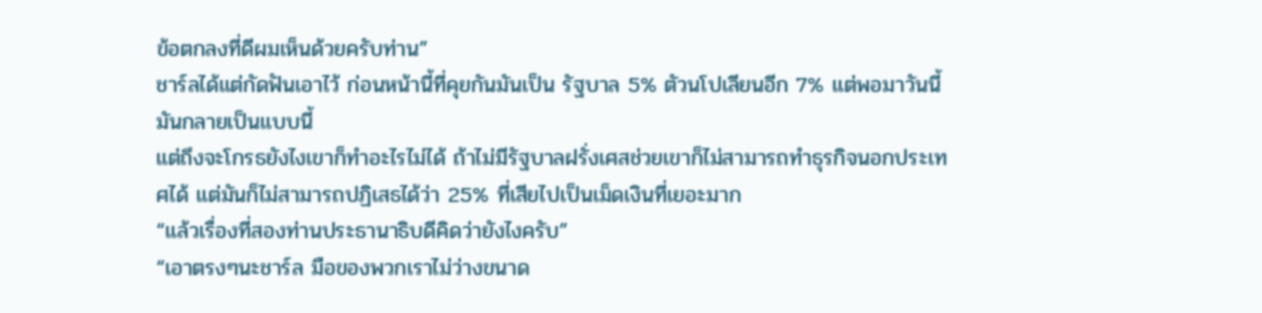ข้อตกลงที่ดีผมเห็นด้วยครับท่าน”
ชาร์ลได้แต่กัดฟันเอาไว้ ก่อนหน้านี้ที่คุยกันมันเป็น รัฐบาล 5% ตัวนโปเลียนอีก 7% แต่พอมาวันนี้มันกลายเป็นแบบนี้
แต่ถึงจะโกรธยังไงเขาก็ทำอะไรไม่ได้ ถ้าไม่มีรัฐบาลฝรั่งเศสช่วยเขาก็ไม่สามารถทำธุรกิจนอกประเทศได้ แต่มันก็ไม่สามารถปฏิเสธได้ว่า 25% ที่เสียไปเป็นเม็ดเงินที่เยอะมาก
“แล้วเรื่องที่สองท่านประธานาธิบดีคิดว่ายังไงครับ”
“เอาตรงๆนะชาร์ล มือของพวกเราไม่ว่างขนาด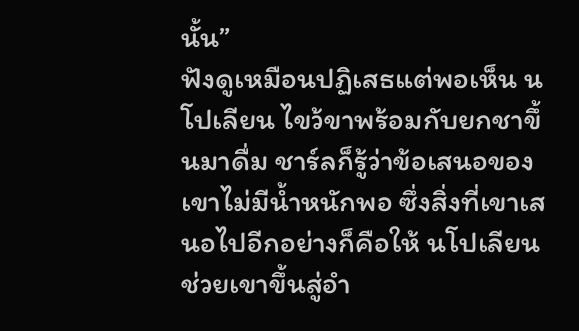นั้น”
ฟังดูเหมือนปฏิเสธแต่พอเห็น นโปเลียน ไขว้ขาพร้อมกับยกชาขึ้นมาดื่ม ชาร์ลก็รู้ว่าข้อเสนอของเขาไม่มีน้ำหนักพอ ซึ่งสิ่งที่เขาเสนอไปอีกอย่างก็คือให้ นโปเลียน ช่วยเขาขึ้นสู่อำ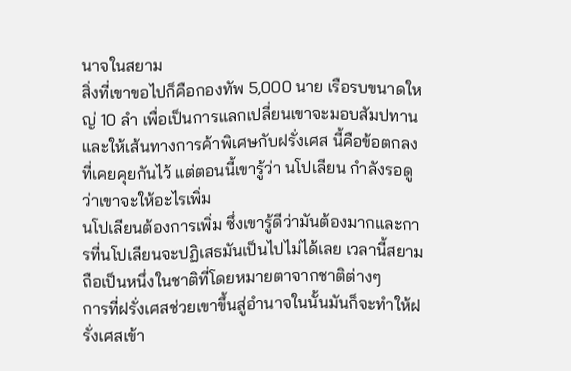นาจในสยาม
สิ่งที่เขาขอไปก็คือกองทัพ 5,000 นาย เรือรบขนาดใหญ่ 10 ลำ เพื่อเป็นการแลกเปลี่ยนเขาจะมอบสัมปทานและให้เส้นทางการค้าพิเศษกับฝรั่งเศส นี้คือข้อตกลงที่เคยคุยกันไว้ แต่ตอนนี้เขารู้ว่า นโปเลียน กำลังรอดูว่าเขาจะให้อะไรเพิ่ม
นโปเลียนต้องการเพิ่ม ซึ่งเขารู้ดีว่ามันต้องมากและการที่นโปเลียนจะปฏิเสธมันเป็นไปไม่ได้เลย เวลานี้สยามถือเป็นหนึ่งในชาติที่โดยหมายตาจากชาติต่างๆ
การที่ฝรั่งเศสช่วยเขาขึ้นสู่อำนาจในนั้นมันก็จะทำให้ฝรั่งเศสเข้า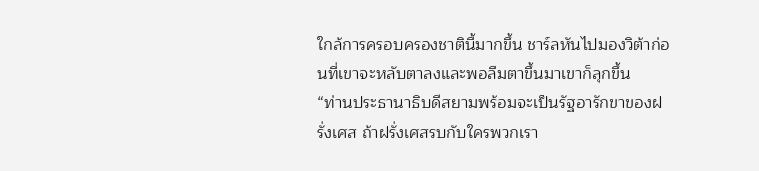ใกล้การครอบครองชาตินี้มากขึ้น ชาร์ลหันไปมองวิต้าก่อนที่เขาจะหลับตาลงและพอลืมตาขึ้นมาเขาก็ลุกขึ้น
“ท่านประธานาธิบดีสยามพร้อมจะเป็นรัฐอารักขาของฝรั่งเศส ถ้าฝรั่งเศสรบกับใครพวกเรา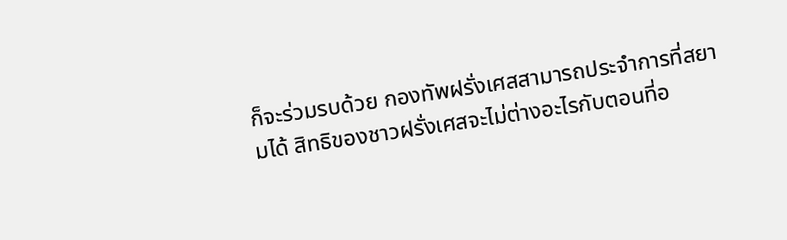ก็จะร่วมรบด้วย กองทัพฝรั่งเศสสามารถประจำการที่สยามได้ สิทธิของชาวฝรั่งเศสจะไม่ต่างอะไรกับตอนที่อ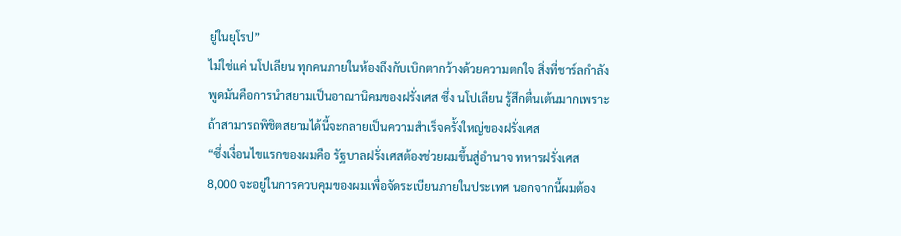ยู่ในยุโรป”
ไม่ใช่แค่ นโปเลียน ทุกคนภายในห้องถึงกับเบิกตากว้างด้วยความตกใจ สิ่งที่ชาร์ลกำลังพูดมันคือการนำสยามเป็นอาณานิคมของฝรั่งเศส ซึ่ง นโปเลียน รู้สึกตื่นเต้นมากเพราะถ้าสามารถพิชิตสยามได้นี้จะกลายเป็นความสำเร็จครั้งใหญ่ของฝรั่งเศส
“ซึ่งเงื่อนไขแรกของผมคือ รัฐบาลฝรั่งเศสต้องช่วยผมขึ้นสู่อำนาจ ทหารฝรั่งเศส 8,000 จะอยู่ในการควบคุมของผมเพื่อจัดระเบียนภายในประเทศ นอกจากนี้ผมต้อง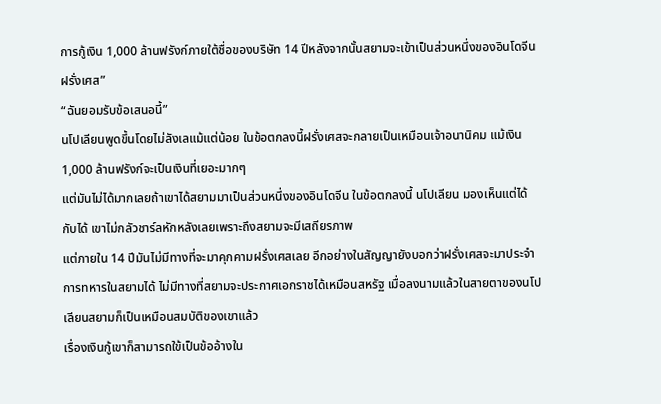การกู้เงิน 1,000 ล้านฟรังก์ภายใต้ชื่อของบริษัท 14 ปีหลังจากนั้นสยามจะเข้าเป็นส่วนหนึ่งของอินโดจีนฝรั่งเศส”
“ฉันยอมรับข้อเสนอนี้”
นโปเลียนพูดขึ้นโดยไม่ลังเลแม้แต่น้อย ในข้อตกลงนี้ฝรั่งเศสจะกลายเป็นเหมือนเจ้าอนานิคม แม้เงิน 1,000 ล้านฟรังก์จะเป็นเงินที่เยอะมากๆ
แต่มันไม่ได้มากเลยถ้าเขาได้สยามมาเป็นส่วนหนึ่งของอินโดจีน ในข้อตกลงนี้ นโปเลียน มองเห็นแต่ได้กับได้ เขาไม่กลัวชาร์ลหักหลังเลยเพราะถึงสยามจะมีเสถียรภาพ
แต่ภายใน 14 ปีมันไม่มีทางที่จะมาคุกคามฝรั่งเศสเลย อีกอย่างในสัญญายังบอกว่าฝรั่งเศสจะมาประจำการทหารในสยามได้ ไม่มีทางที่สยามจะประกาศเอกราชได้เหมือนสหรัฐ เมื่อลงนามแล้วในสายตาของนโปเลียนสยามก็เป็นเหมือนสมบัติของเขาแล้ว
เรื่องเงินกู้เขาก็สามารถใข้เป็นข้ออ้างใน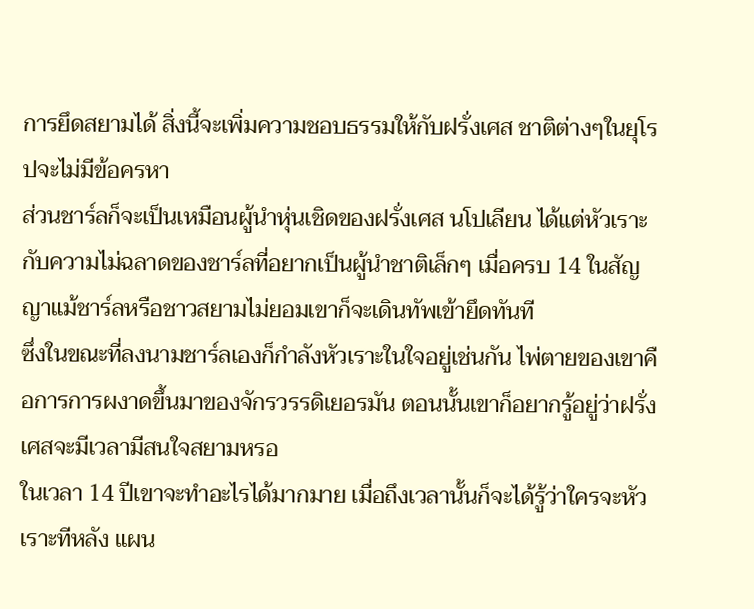การยึดสยามได้ สิ่งนี้จะเพิ่มความชอบธรรมให้กับฝรั่งเศส ชาติต่างๆในยุโรปจะไม่มีข้อครหา
ส่วนชาร์ลก็จะเป็นเหมือนผู้นำหุ่นเชิดของฝรั่งเศส นโปเลียน ได้แต่หัวเราะกับความไม่ฉลาดของชาร์ลที่อยากเป็นผู้นำชาติเล็กๆ เมื่อครบ 14 ในสัญญาแม้ชาร์ลหรือชาวสยามไม่ยอมเขาก็จะเดินทัพเข้ายึดทันที
ซึ่งในขณะที่ลงนามชาร์ลเองก็กำลังหัวเราะในใจอยู่เช่นกัน ไพ่ตายของเขาคือการการผงาดขึ้นมาของจักรวรรดิเยอรมัน ตอนนั้นเขาก็อยากรู้อยู่ว่าฝรั่งเศสจะมีเวลามีสนใจสยามหรอ
ในเวลา 14 ปีเขาจะทำอะไรได้มากมาย เมื่อถึงเวลานั้นก็จะได้รู้ว่าใครจะหัวเราะทีหลัง แผน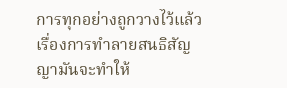การทุกอย่างถูกวางไว้แล้ว
เรื่องการทำลายสนธิสัญญามันจะทำให้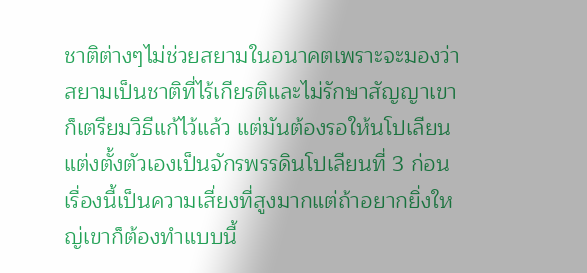ชาติต่างๆไม่ช่วยสยามในอนาคตเพราะจะมองว่าสยามเป็นชาติที่ไร้เกียรติและไม่รักษาสัญญาเขาก็เตรียมวิธีแก้ไว้แล้ว แต่มันต้องรอให้นโปเลียนแต่งตั้งตัวเองเป็นจักรพรรดินโปเลียนที่ 3 ก่อน
เรื่องนี้เป็นความเสี่ยงที่สูงมากแต่ถ้าอยากยิ่งใหญ่เขาก็ต้องทำแบบนี้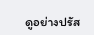ดูอย่างปรัส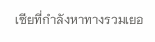เซียที่กำลังหาทางรวมเยอ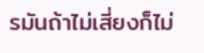รมันถ้าไม่เสี่ยงก็ไม่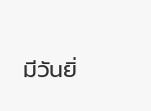มีวันยิ่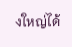งใหญ่ได้